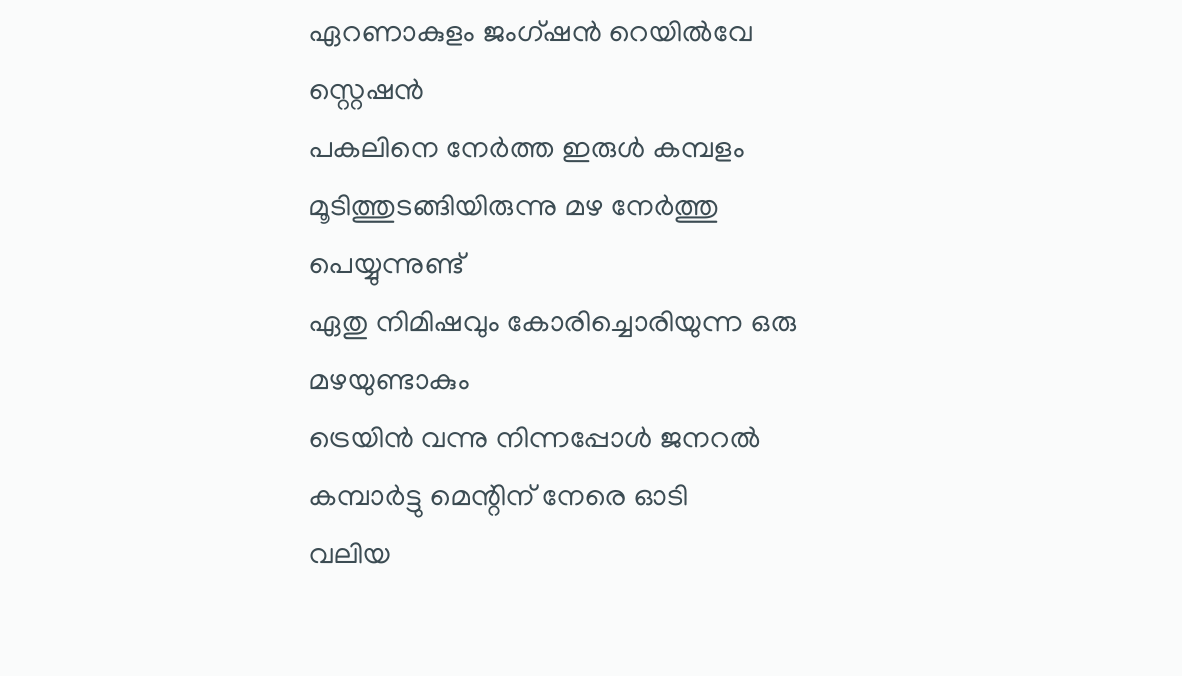ഏറണാകുളം ജംഗ്ഷൻ റെയിൽവേ സ്റ്റെഷൻ
പകലിനെ നേർത്ത ഇരുൾ കമ്പളം മൂടിത്തുടങ്ങിയിരുന്നു മഴ നേർത്തു പെയ്യുന്നുണ്ട്
ഏതു നിമിഷവും കോരിച്ചൊരിയുന്ന ഒരു മഴയുണ്ടാകും
ട്രെയിൻ വന്നു നിന്നപ്പോൾ ജനറൽ കമ്പാർട്ടു മെന്റിന് നേരെ ഓടി
വലിയ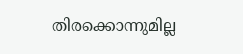തിരക്കൊന്നുമില്ല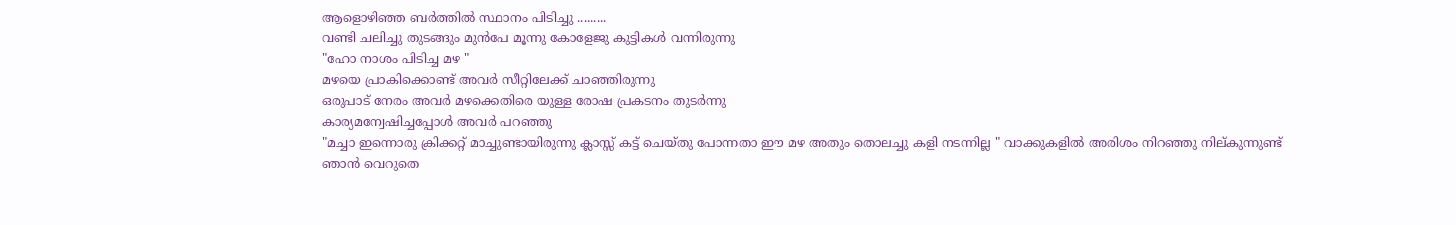ആളൊഴിഞ്ഞ ബർത്തിൽ സ്ഥാനം പിടിച്ചു .........
വണ്ടി ചലിച്ചു തുടങ്ങും മുൻപേ മൂന്നു കോളേജു കുട്ടികൾ വന്നിരുന്നു
"ഹോ നാശം പിടിച്ച മഴ "
മഴയെ പ്രാകിക്കൊണ്ട് അവർ സീറ്റിലേക്ക് ചാഞ്ഞിരുന്നു
ഒരുപാട് നേരം അവർ മഴക്കെതിരെ യുള്ള രോഷ പ്രകടനം തുടർന്നു
കാര്യമന്വേഷിച്ചപ്പോൾ അവർ പറഞ്ഞു
"മച്ചാ ഇന്നൊരു ക്രിക്കറ്റ് മാച്ചുണ്ടായിരുന്നു ക്ലാസ്സ് കട്ട് ചെയ്തു പോന്നതാ ഈ മഴ അതും തൊലച്ചു കളി നടന്നില്ല " വാക്കുകളിൽ അരിശം നിറഞ്ഞു നില്കുന്നുണ്ട്
ഞാൻ വെറുതെ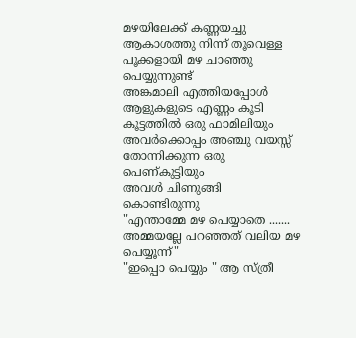മഴയിലേക്ക് കണ്ണയച്ചു
ആകാശത്തു നിന്ന് തൂവെള്ള പൂക്കളായി മഴ ചാഞ്ഞു പെയ്യുന്നുണ്ട്
അങ്കമാലി എത്തിയപ്പോൾ ആളുകളുടെ എണ്ണം കൂടി
കൂട്ടത്തിൽ ഒരു ഫാമിലിയും
അവർക്കൊപ്പം അഞ്ചു വയസ്സ് തോന്നിക്കുന്ന ഒരു പെണ്കുട്ടിയും
അവൾ ചിണുങ്ങി കൊണ്ടിരുന്നു
"എന്താമ്മേ മഴ പെയ്യാതെ .......
അമ്മയല്ലേ പറഞ്ഞത് വലിയ മഴ പെയ്യൂന്ന്"
"ഇപ്പൊ പെയ്യും " ആ സ്ത്രീ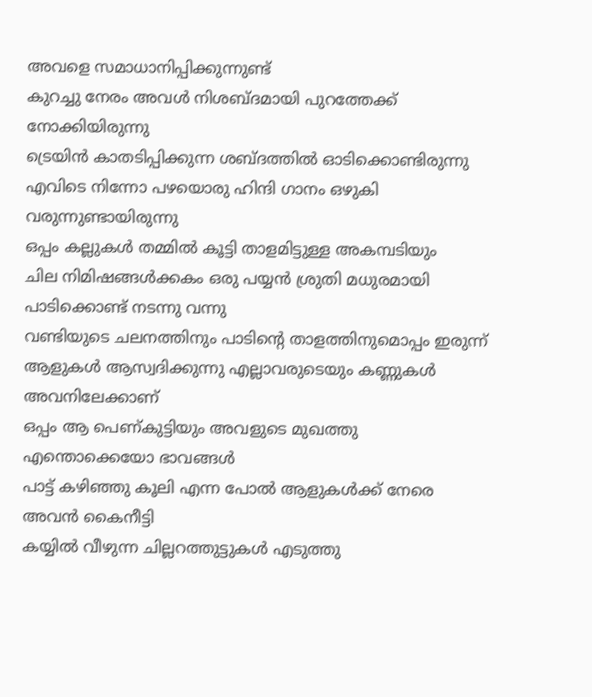അവളെ സമാധാനിപ്പിക്കുന്നുണ്ട്
കുറച്ചു നേരം അവൾ നിശബ്ദമായി പുറത്തേക്ക് നോക്കിയിരുന്നു
ട്രെയിൻ കാതടിപ്പിക്കുന്ന ശബ്ദത്തിൽ ഓടിക്കൊണ്ടിരുന്നു
എവിടെ നിന്നോ പഴയൊരു ഹിന്ദി ഗാനം ഒഴുകി വരുന്നുണ്ടായിരുന്നു
ഒപ്പം കല്ലുകൾ തമ്മിൽ കൂട്ടി താളമിട്ടുള്ള അകമ്പടിയും
ചില നിമിഷങ്ങൾക്കകം ഒരു പയ്യൻ ശ്രുതി മധുരമായി പാടിക്കൊണ്ട് നടന്നു വന്നു
വണ്ടിയുടെ ചലനത്തിനും പാടിന്റെ താളത്തിനുമൊപ്പം ഇരുന്ന് ആളുകൾ ആസ്വദിക്കുന്നു എല്ലാവരുടെയും കണ്ണുകൾ അവനിലേക്കാണ്
ഒപ്പം ആ പെണ്കുട്ടിയും അവളുടെ മുഖത്തു എന്തൊക്കെയോ ഭാവങ്ങൾ
പാട്ട് കഴിഞ്ഞു കൂലി എന്ന പോൽ ആളുകൾക്ക് നേരെ അവൻ കൈനീട്ടി
കയ്യിൽ വീഴുന്ന ചില്ലറത്തുട്ടുകൾ എടുത്തു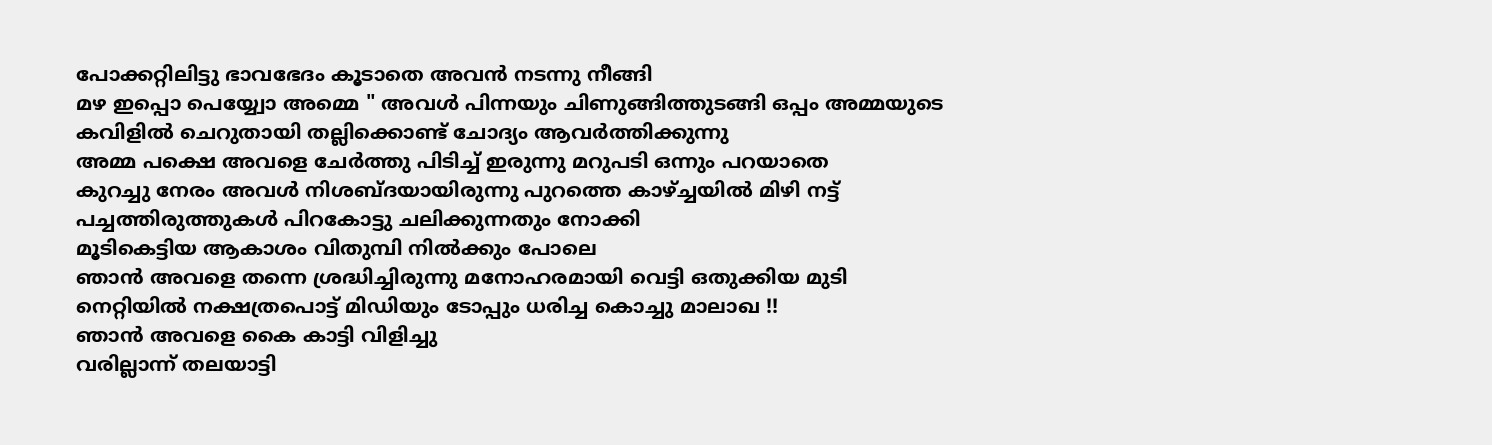പോക്കറ്റിലിട്ടു ഭാവഭേദം കൂടാതെ അവൻ നടന്നു നീങ്ങി
മഴ ഇപ്പൊ പെയ്യ്വോ അമ്മെ " അവൾ പിന്നയും ചിണുങ്ങിത്തുടങ്ങി ഒപ്പം അമ്മയുടെ കവിളിൽ ചെറുതായി തല്ലിക്കൊണ്ട് ചോദ്യം ആവർത്തിക്കുന്നു
അമ്മ പക്ഷെ അവളെ ചേർത്തു പിടിച്ച് ഇരുന്നു മറുപടി ഒന്നും പറയാതെ
കുറച്ചു നേരം അവൾ നിശബ്ദയായിരുന്നു പുറത്തെ കാഴ്ച്ചയിൽ മിഴി നട്ട്
പച്ചത്തിരുത്തുകൾ പിറകോട്ടു ചലിക്കുന്നതും നോക്കി
മൂടികെട്ടിയ ആകാശം വിതുമ്പി നിൽക്കും പോലെ
ഞാൻ അവളെ തന്നെ ശ്രദ്ധിച്ചിരുന്നു മനോഹരമായി വെട്ടി ഒതുക്കിയ മുടി നെറ്റിയിൽ നക്ഷത്രപൊട്ട് മിഡിയും ടോപ്പും ധരിച്ച കൊച്ചു മാലാഖ !!
ഞാൻ അവളെ കൈ കാട്ടി വിളിച്ചു
വരില്ലാന്ന് തലയാട്ടി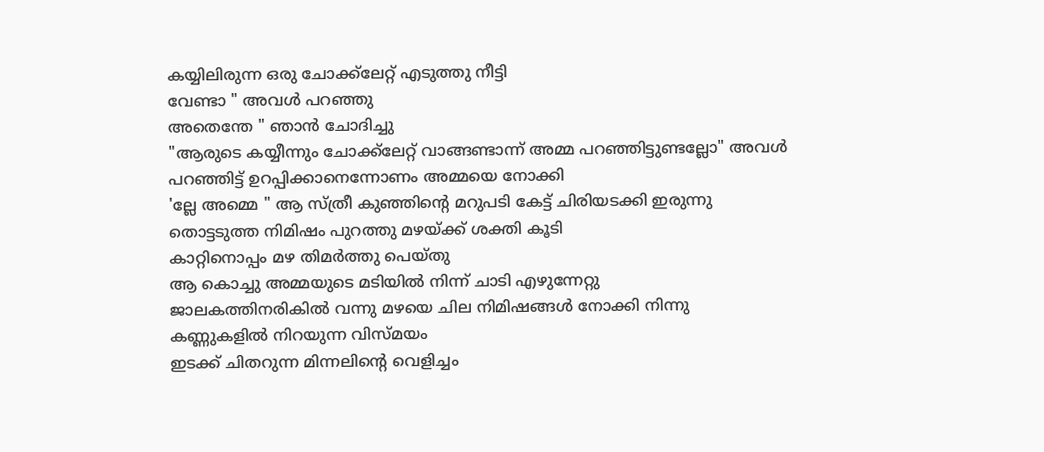കയ്യിലിരുന്ന ഒരു ചോക്ക്ലേറ്റ് എടുത്തു നീട്ടി
വേണ്ടാ " അവൾ പറഞ്ഞു
അതെന്തേ " ഞാൻ ചോദിച്ചു
"ആരുടെ കയ്യീന്നും ചോക്ക്ലേറ്റ് വാങ്ങണ്ടാന്ന് അമ്മ പറഞ്ഞിട്ടുണ്ടല്ലോ" അവൾ പറഞ്ഞിട്ട് ഉറപ്പിക്കാനെന്നോണം അമ്മയെ നോക്കി
'ല്ലേ അമ്മെ " ആ സ്ത്രീ കുഞ്ഞിന്റെ മറുപടി കേട്ട് ചിരിയടക്കി ഇരുന്നു
തൊട്ടടുത്ത നിമിഷം പുറത്തു മഴയ്ക്ക് ശക്തി കൂടി
കാറ്റിനൊപ്പം മഴ തിമർത്തു പെയ്തു
ആ കൊച്ചു അമ്മയുടെ മടിയിൽ നിന്ന് ചാടി എഴുന്നേറ്റു
ജാലകത്തിനരികിൽ വന്നു മഴയെ ചില നിമിഷങ്ങൾ നോക്കി നിന്നു
കണ്ണുകളിൽ നിറയുന്ന വിസ്മയം
ഇടക്ക് ചിതറുന്ന മിന്നലിന്റെ വെളിച്ചം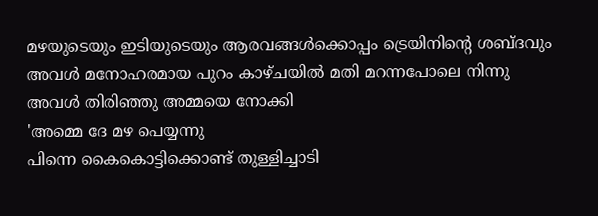മഴയുടെയും ഇടിയുടെയും ആരവങ്ങൾക്കൊപ്പം ട്രെയിനിന്റെ ശബ്ദവും
അവൾ മനോഹരമായ പുറം കാഴ്ചയിൽ മതി മറന്നപോലെ നിന്നു
അവൾ തിരിഞ്ഞു അമ്മയെ നോക്കി
'അമ്മെ ദേ മഴ പെയ്യന്നു
പിന്നെ കൈകൊട്ടിക്കൊണ്ട് തുള്ളിച്ചാടി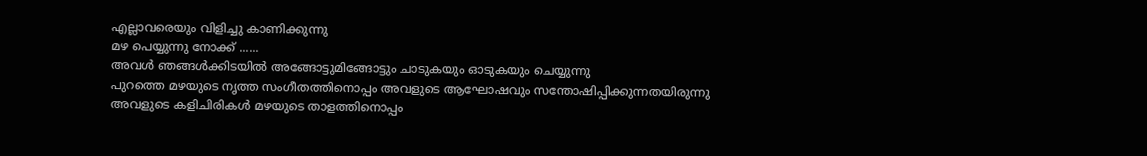എല്ലാവരെയും വിളിച്ചു കാണിക്കുന്നു
മഴ പെയ്യുന്നു നോക്ക് ......
അവൾ ഞങ്ങൾക്കിടയിൽ അങ്ങോട്ടുമിങ്ങോട്ടും ചാടുകയും ഓടുകയും ചെയ്യുന്നു
പുറത്തെ മഴയുടെ നൃത്ത സംഗീതത്തിനൊപ്പം അവളുടെ ആഘോഷവും സന്തോഷിപ്പിക്കുന്നതയിരുന്നു
അവളുടെ കളിചിരികൾ മഴയുടെ താളത്തിനൊപ്പം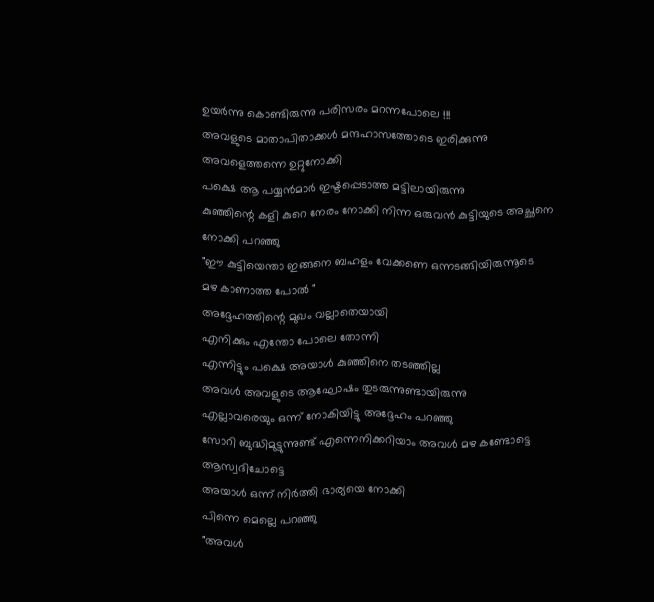ഉയർന്നു കൊണ്ടിരുന്നു പരിസരം മറന്നപോലെ !!!
അവളുടെ മാതാപിതാക്കൾ മന്ദഹാസത്തോടെ ഇരിക്കുന്നു അവളെത്തന്നെ ഉറ്റുനോക്കി
പക്ഷെ ആ പയ്യൻമാർ ഇഷ്ടപ്പെടാത്ത മട്ടിലായിരുന്നു
കുഞ്ഞിന്റെ കളി കുറെ നേരം നോക്കി നിന്ന ഒരുവൻ കുട്ടിയുടെ അച്ഛനെ നോക്കി പറഞ്ഞു
"ഈ കുട്ടിയെന്താ ഇങ്ങനെ ബഹളം വേക്കണെ ഒന്നടങ്ങിയിരുന്നൂടെ
മഴ കാണാത്ത പോൽ "
അദ്ദേഹത്തിന്റെ മുഖം വല്ലാതെയായി
എനിക്കും എന്തോ പോലെ തോന്നി
എന്നിട്ടും പക്ഷെ അയാൾ കുഞ്ഞിനെ തടഞ്ഞില്ല
അവൾ അവളുടെ ആഘോഷം തുടരുന്നുണ്ടായിരുന്നു
എല്ലാവരെയും ഒന്ന് നോകിയിട്ടു അദ്ദേഹം പറഞ്ഞു
സോറി ബുദ്ധിമുട്ടുന്നുണ്ട് എന്നെനിക്കറിയാം അവൾ മഴ കണ്ടോട്ടെ ആസ്വദിചോട്ടെ
അയാൾ ഒന്ന് നിർത്തി ഭാര്യയെ നോക്കി
പിന്നെ മെല്ലെ പറഞ്ഞു
"അവൾ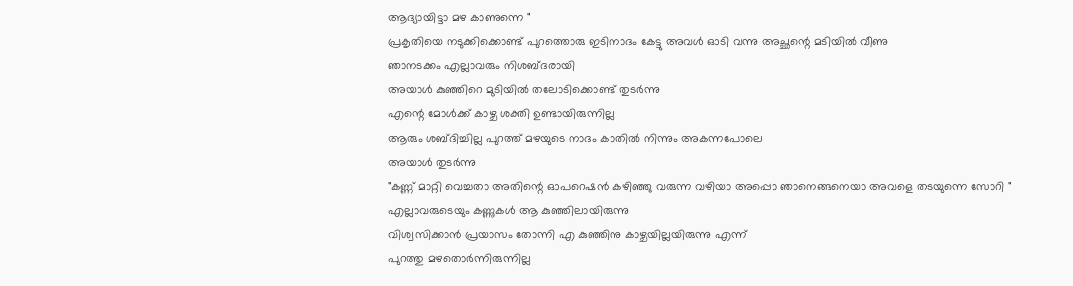ആദ്യായിട്ടാ മഴ കാണുന്നെ "
പ്രകൃതിയെ നടുക്കിക്കൊണ്ട് പുറത്തൊരു ഇടിനാദം കേട്ടു അവൾ ഓടി വന്നു അച്ഛന്റെ മടിയിൽ വീണു
ഞാനടക്കം എല്ലാവരും നിശബ്ദരായി
അയാൾ കുഞ്ഞിറെ മുടിയിൽ തലോടിക്കൊണ്ട് തുടർന്നു
എന്റെ മോൾക്ക് കാഴ്ച ശക്തി ഉണ്ടായിരുന്നില്ല
ആരും ശബ്ദിച്ചില്ല പുറത്ത് മഴയുടെ നാദം കാതിൽ നിന്നും അകന്നപോലെ
അയാൾ തുടർന്നു
"കണ്ണ് മാറ്റി വെച്ചതാ അതിന്റെ ഓപറെഷൻ കഴിഞ്ഞു വരുന്ന വഴിയാ അപ്പൊ ഞാനെങ്ങനെയാ അവളെ തടയുന്നെ സോറി "
എല്ലാവരുടെയും കണ്ണുകൾ ആ കുഞ്ഞിലായിരുന്നു
വിശ്വസിക്കാൻ പ്രയാസം തോന്നി എ കുഞ്ഞിനു കാഴ്ചയില്ലയിരുന്നു എന്ന്
പുറത്തു മഴതൊർന്നിരുന്നില്ല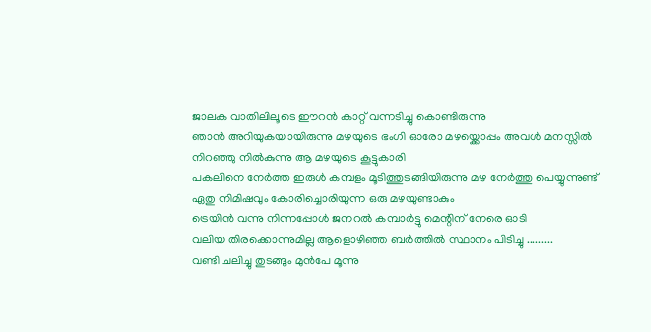ജാലക വാതിലിലൂടെ ഈറൻ കാറ്റ് വന്നടിച്ചു കൊണ്ടിരുന്നു
ഞാൻ അറിയുകയായിരുന്നു മഴയുടെ ഭംഗി ഓരോ മഴയ്ക്കൊപ്പം അവൾ മനസ്സിൽ നിറഞ്ഞു നിൽകുന്നു ആ മഴയുടെ കൂട്ടുകാരി
പകലിനെ നേർത്ത ഇരുൾ കമ്പളം മൂടിത്തുടങ്ങിയിരുന്നു മഴ നേർത്തു പെയ്യുന്നുണ്ട്
ഏതു നിമിഷവും കോരിച്ചൊരിയുന്ന ഒരു മഴയുണ്ടാകും
ട്രെയിൻ വന്നു നിന്നപ്പോൾ ജനറൽ കമ്പാർട്ടു മെന്റിന് നേരെ ഓടി
വലിയ തിരക്കൊന്നുമില്ല ആളൊഴിഞ്ഞ ബർത്തിൽ സ്ഥാനം പിടിച്ചു .........
വണ്ടി ചലിച്ചു തുടങ്ങും മുൻപേ മൂന്നു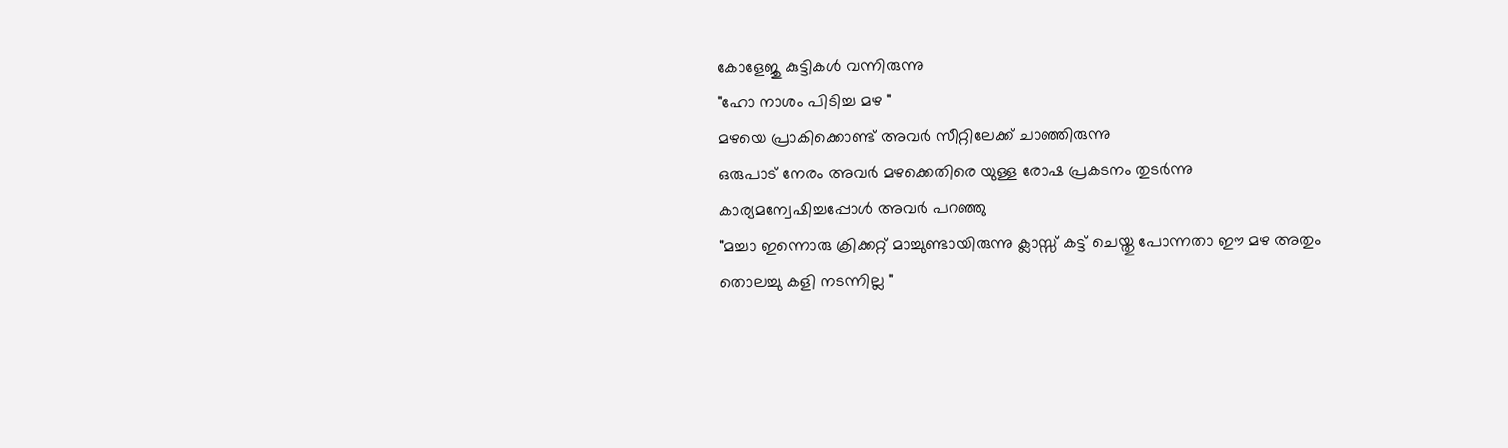കോളേജു കുട്ടികൾ വന്നിരുന്നു
"ഹോ നാശം പിടിച്ച മഴ "
മഴയെ പ്രാകിക്കൊണ്ട് അവർ സീറ്റിലേക്ക് ചാഞ്ഞിരുന്നു
ഒരുപാട് നേരം അവർ മഴക്കെതിരെ യുള്ള രോഷ പ്രകടനം തുടർന്നു
കാര്യമന്വേഷിച്ചപ്പോൾ അവർ പറഞ്ഞു
"മച്ചാ ഇന്നൊരു ക്രിക്കറ്റ് മാച്ചുണ്ടായിരുന്നു ക്ലാസ്സ് കട്ട് ചെയ്തു പോന്നതാ ഈ മഴ അതും തൊലച്ചു കളി നടന്നില്ല "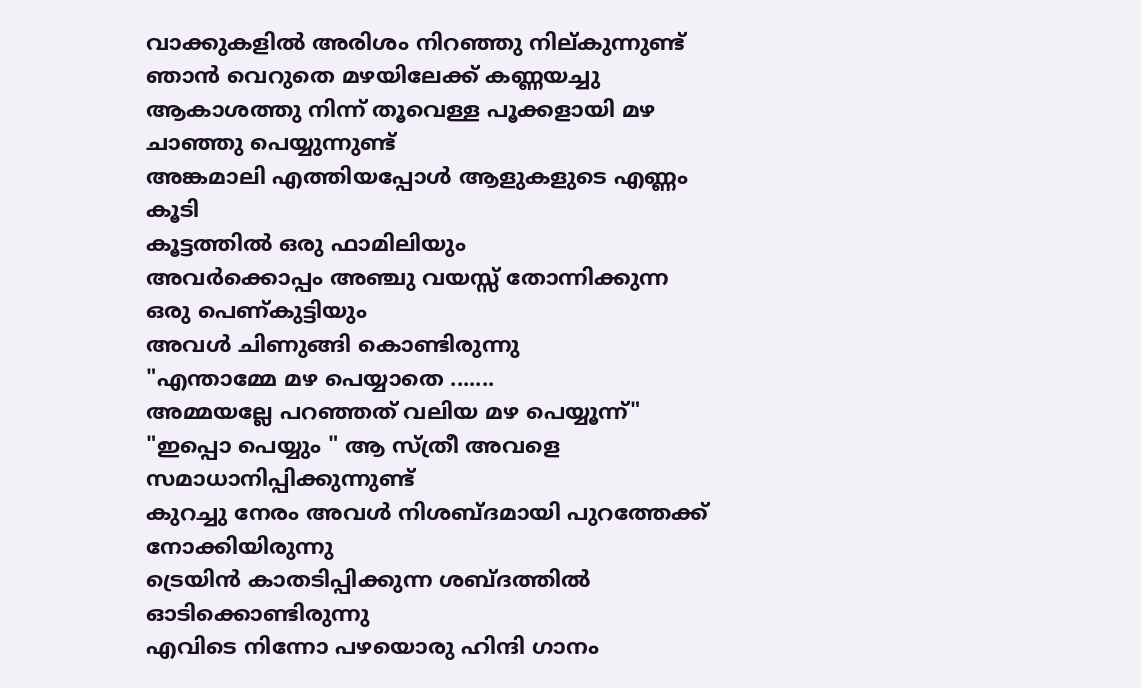വാക്കുകളിൽ അരിശം നിറഞ്ഞു നില്കുന്നുണ്ട്
ഞാൻ വെറുതെ മഴയിലേക്ക് കണ്ണയച്ചു
ആകാശത്തു നിന്ന് തൂവെള്ള പൂക്കളായി മഴ ചാഞ്ഞു പെയ്യുന്നുണ്ട്
അങ്കമാലി എത്തിയപ്പോൾ ആളുകളുടെ എണ്ണം കൂടി
കൂട്ടത്തിൽ ഒരു ഫാമിലിയും
അവർക്കൊപ്പം അഞ്ചു വയസ്സ് തോന്നിക്കുന്ന ഒരു പെണ്കുട്ടിയും
അവൾ ചിണുങ്ങി കൊണ്ടിരുന്നു
"എന്താമ്മേ മഴ പെയ്യാതെ .......
അമ്മയല്ലേ പറഞ്ഞത് വലിയ മഴ പെയ്യൂന്ന്"
"ഇപ്പൊ പെയ്യും " ആ സ്ത്രീ അവളെ സമാധാനിപ്പിക്കുന്നുണ്ട്
കുറച്ചു നേരം അവൾ നിശബ്ദമായി പുറത്തേക്ക് നോക്കിയിരുന്നു
ട്രെയിൻ കാതടിപ്പിക്കുന്ന ശബ്ദത്തിൽ ഓടിക്കൊണ്ടിരുന്നു
എവിടെ നിന്നോ പഴയൊരു ഹിന്ദി ഗാനം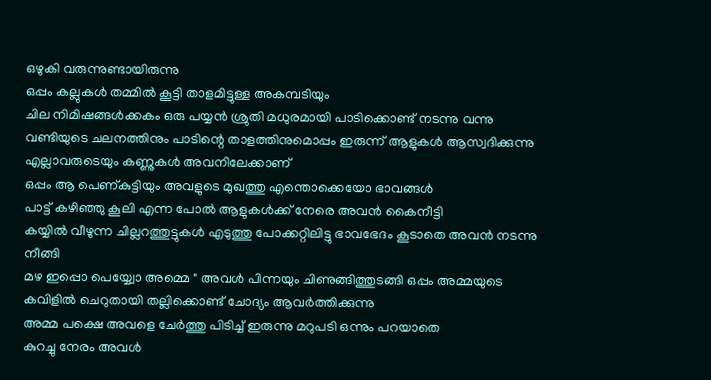ഒഴുകി വരുന്നുണ്ടായിരുന്നു
ഒപ്പം കല്ലുകൾ തമ്മിൽ കൂട്ടി താളമിട്ടുള്ള അകമ്പടിയും
ചില നിമിഷങ്ങൾക്കകം ഒരു പയ്യൻ ശ്രുതി മധുരമായി പാടിക്കൊണ്ട് നടന്നു വന്നു
വണ്ടിയുടെ ചലനത്തിനും പാടിന്റെ താളത്തിനുമൊപ്പം ഇരുന്ന് ആളുകൾ ആസ്വദിക്കുന്നു എല്ലാവരുടെയും കണ്ണുകൾ അവനിലേക്കാണ്
ഒപ്പം ആ പെണ്കുട്ടിയും അവളുടെ മുഖത്തു എന്തൊക്കെയോ ഭാവങ്ങൾ
പാട്ട് കഴിഞ്ഞു കൂലി എന്ന പോൽ ആളുകൾക്ക് നേരെ അവൻ കൈനീട്ടി
കയ്യിൽ വീഴുന്ന ചില്ലറത്തുട്ടുകൾ എടുത്തു പോക്കറ്റിലിട്ടു ഭാവഭേദം കൂടാതെ അവൻ നടന്നു നീങ്ങി
മഴ ഇപ്പൊ പെയ്യ്വോ അമ്മെ " അവൾ പിന്നയും ചിണുങ്ങിത്തുടങ്ങി ഒപ്പം അമ്മയുടെ കവിളിൽ ചെറുതായി തല്ലിക്കൊണ്ട് ചോദ്യം ആവർത്തിക്കുന്നു
അമ്മ പക്ഷെ അവളെ ചേർത്തു പിടിച്ച് ഇരുന്നു മറുപടി ഒന്നും പറയാതെ
കുറച്ചു നേരം അവൾ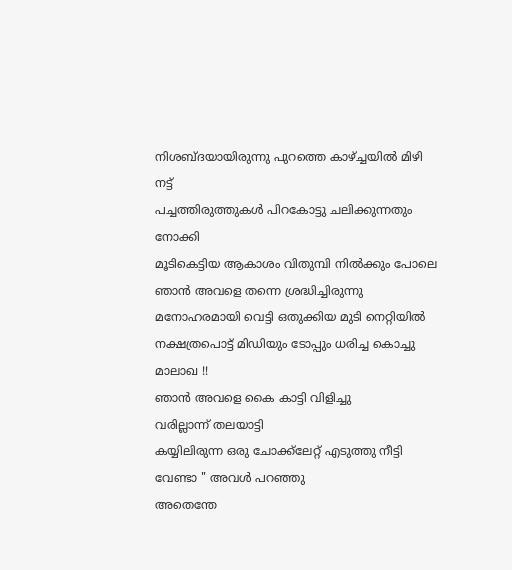നിശബ്ദയായിരുന്നു പുറത്തെ കാഴ്ച്ചയിൽ മിഴി നട്ട്
പച്ചത്തിരുത്തുകൾ പിറകോട്ടു ചലിക്കുന്നതും നോക്കി
മൂടികെട്ടിയ ആകാശം വിതുമ്പി നിൽക്കും പോലെ
ഞാൻ അവളെ തന്നെ ശ്രദ്ധിച്ചിരുന്നു മനോഹരമായി വെട്ടി ഒതുക്കിയ മുടി നെറ്റിയിൽ നക്ഷത്രപൊട്ട് മിഡിയും ടോപ്പും ധരിച്ച കൊച്ചു മാലാഖ !!
ഞാൻ അവളെ കൈ കാട്ടി വിളിച്ചു
വരില്ലാന്ന് തലയാട്ടി
കയ്യിലിരുന്ന ഒരു ചോക്ക്ലേറ്റ് എടുത്തു നീട്ടി
വേണ്ടാ " അവൾ പറഞ്ഞു
അതെന്തേ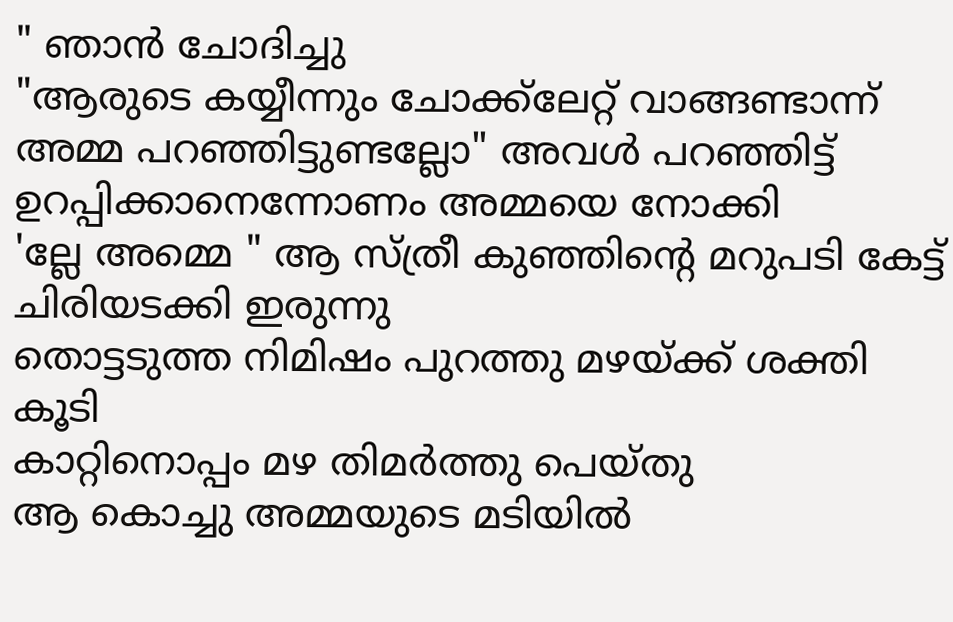" ഞാൻ ചോദിച്ചു
"ആരുടെ കയ്യീന്നും ചോക്ക്ലേറ്റ് വാങ്ങണ്ടാന്ന് അമ്മ പറഞ്ഞിട്ടുണ്ടല്ലോ" അവൾ പറഞ്ഞിട്ട് ഉറപ്പിക്കാനെന്നോണം അമ്മയെ നോക്കി
'ല്ലേ അമ്മെ " ആ സ്ത്രീ കുഞ്ഞിന്റെ മറുപടി കേട്ട് ചിരിയടക്കി ഇരുന്നു
തൊട്ടടുത്ത നിമിഷം പുറത്തു മഴയ്ക്ക് ശക്തി കൂടി
കാറ്റിനൊപ്പം മഴ തിമർത്തു പെയ്തു
ആ കൊച്ചു അമ്മയുടെ മടിയിൽ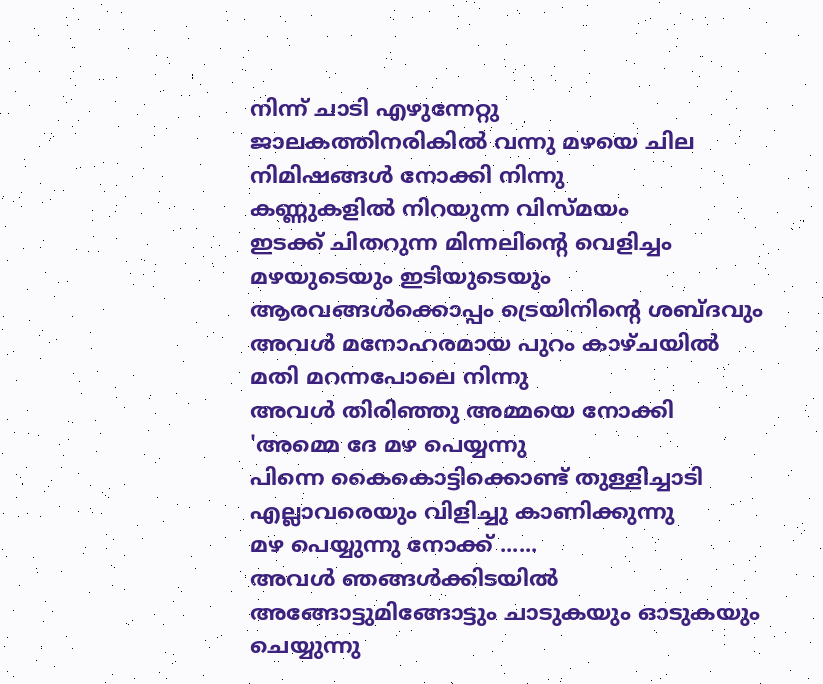നിന്ന് ചാടി എഴുന്നേറ്റു
ജാലകത്തിനരികിൽ വന്നു മഴയെ ചില നിമിഷങ്ങൾ നോക്കി നിന്നു
കണ്ണുകളിൽ നിറയുന്ന വിസ്മയം
ഇടക്ക് ചിതറുന്ന മിന്നലിന്റെ വെളിച്ചം മഴയുടെയും ഇടിയുടെയും ആരവങ്ങൾക്കൊപ്പം ട്രെയിനിന്റെ ശബ്ദവും
അവൾ മനോഹരമായ പുറം കാഴ്ചയിൽ മതി മറന്നപോലെ നിന്നു
അവൾ തിരിഞ്ഞു അമ്മയെ നോക്കി
'അമ്മെ ദേ മഴ പെയ്യന്നു
പിന്നെ കൈകൊട്ടിക്കൊണ്ട് തുള്ളിച്ചാടി
എല്ലാവരെയും വിളിച്ചു കാണിക്കുന്നു
മഴ പെയ്യുന്നു നോക്ക് ......
അവൾ ഞങ്ങൾക്കിടയിൽ അങ്ങോട്ടുമിങ്ങോട്ടും ചാടുകയും ഓടുകയും ചെയ്യുന്നു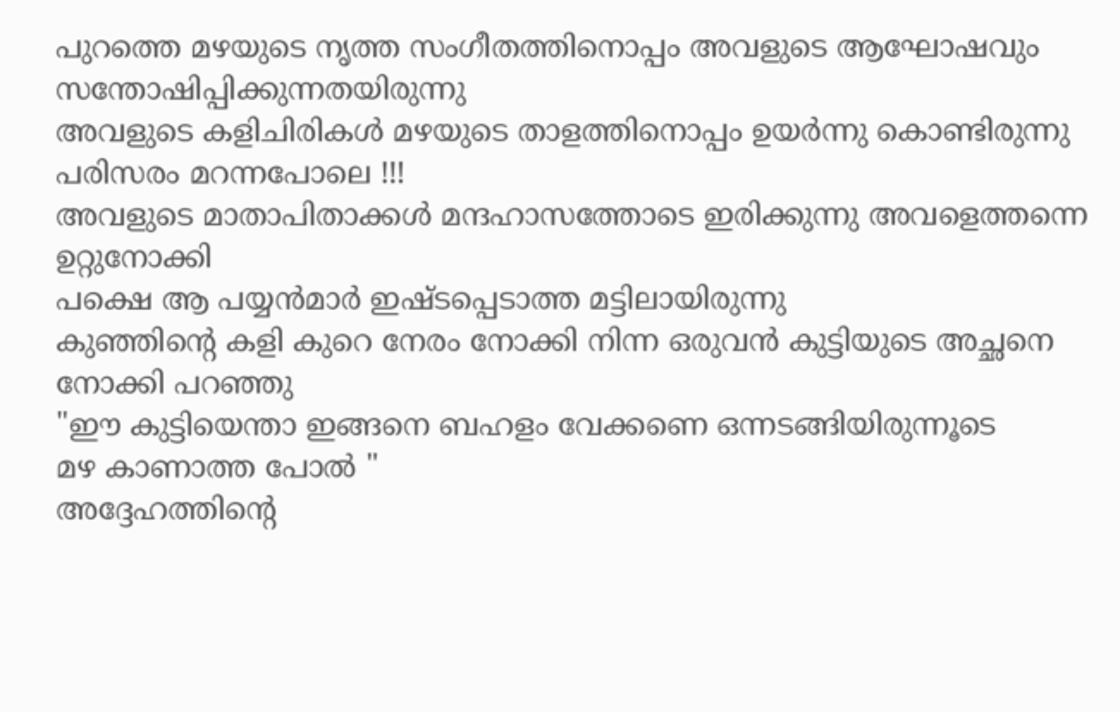പുറത്തെ മഴയുടെ നൃത്ത സംഗീതത്തിനൊപ്പം അവളുടെ ആഘോഷവും സന്തോഷിപ്പിക്കുന്നതയിരുന്നു
അവളുടെ കളിചിരികൾ മഴയുടെ താളത്തിനൊപ്പം ഉയർന്നു കൊണ്ടിരുന്നു പരിസരം മറന്നപോലെ !!!
അവളുടെ മാതാപിതാക്കൾ മന്ദഹാസത്തോടെ ഇരിക്കുന്നു അവളെത്തന്നെ ഉറ്റുനോക്കി
പക്ഷെ ആ പയ്യൻമാർ ഇഷ്ടപ്പെടാത്ത മട്ടിലായിരുന്നു
കുഞ്ഞിന്റെ കളി കുറെ നേരം നോക്കി നിന്ന ഒരുവൻ കുട്ടിയുടെ അച്ഛനെ നോക്കി പറഞ്ഞു
"ഈ കുട്ടിയെന്താ ഇങ്ങനെ ബഹളം വേക്കണെ ഒന്നടങ്ങിയിരുന്നൂടെ
മഴ കാണാത്ത പോൽ "
അദ്ദേഹത്തിന്റെ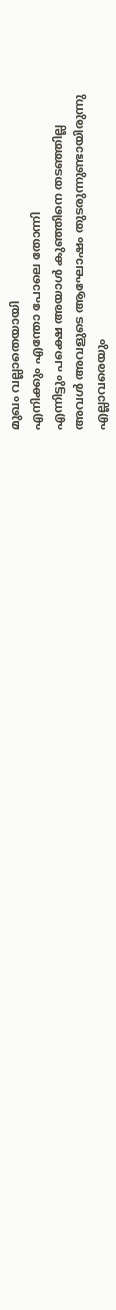മുഖം വല്ലാതെയായി
എനിക്കും എന്തോ പോലെ തോന്നി
എന്നിട്ടും പക്ഷെ അയാൾ കുഞ്ഞിനെ തടഞ്ഞില്ല
അവൾ അവളുടെ ആഘോഷം തുടരുന്നുണ്ടായിരുന്നു
എല്ലാവരെയും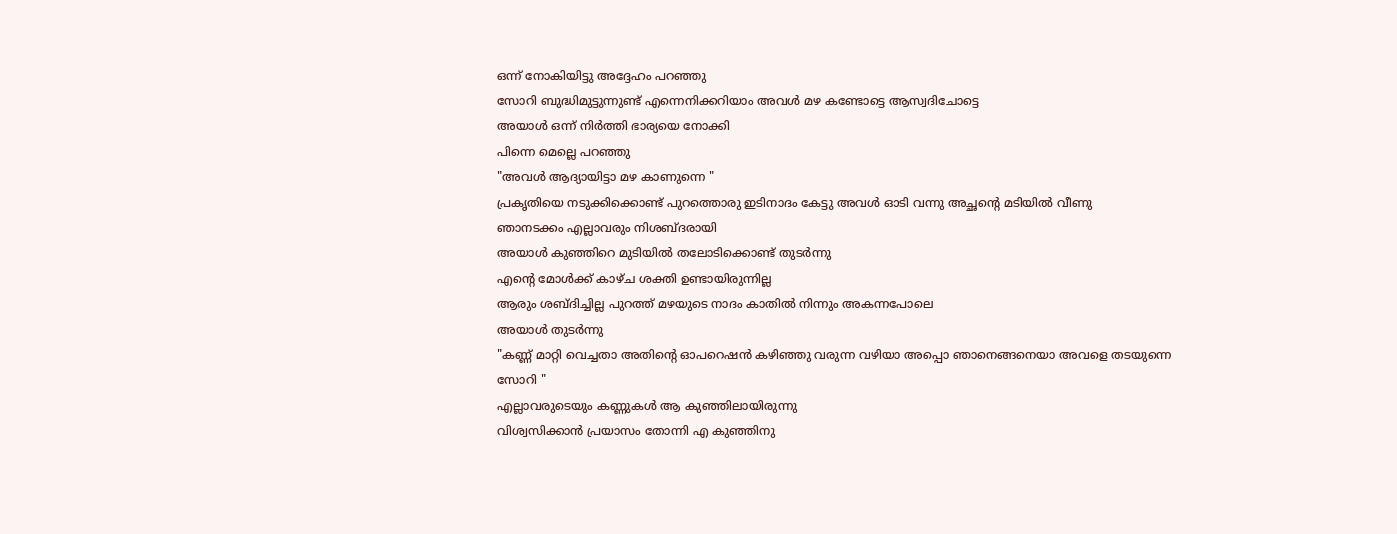ഒന്ന് നോകിയിട്ടു അദ്ദേഹം പറഞ്ഞു
സോറി ബുദ്ധിമുട്ടുന്നുണ്ട് എന്നെനിക്കറിയാം അവൾ മഴ കണ്ടോട്ടെ ആസ്വദിചോട്ടെ
അയാൾ ഒന്ന് നിർത്തി ഭാര്യയെ നോക്കി
പിന്നെ മെല്ലെ പറഞ്ഞു
"അവൾ ആദ്യായിട്ടാ മഴ കാണുന്നെ "
പ്രകൃതിയെ നടുക്കിക്കൊണ്ട് പുറത്തൊരു ഇടിനാദം കേട്ടു അവൾ ഓടി വന്നു അച്ഛന്റെ മടിയിൽ വീണു
ഞാനടക്കം എല്ലാവരും നിശബ്ദരായി
അയാൾ കുഞ്ഞിറെ മുടിയിൽ തലോടിക്കൊണ്ട് തുടർന്നു
എന്റെ മോൾക്ക് കാഴ്ച ശക്തി ഉണ്ടായിരുന്നില്ല
ആരും ശബ്ദിച്ചില്ല പുറത്ത് മഴയുടെ നാദം കാതിൽ നിന്നും അകന്നപോലെ
അയാൾ തുടർന്നു
"കണ്ണ് മാറ്റി വെച്ചതാ അതിന്റെ ഓപറെഷൻ കഴിഞ്ഞു വരുന്ന വഴിയാ അപ്പൊ ഞാനെങ്ങനെയാ അവളെ തടയുന്നെ സോറി "
എല്ലാവരുടെയും കണ്ണുകൾ ആ കുഞ്ഞിലായിരുന്നു
വിശ്വസിക്കാൻ പ്രയാസം തോന്നി എ കുഞ്ഞിനു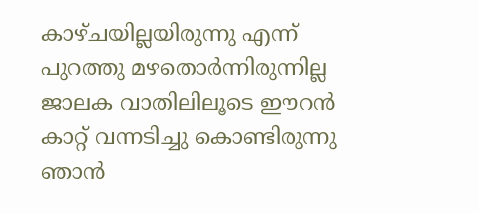കാഴ്ചയില്ലയിരുന്നു എന്ന്
പുറത്തു മഴതൊർന്നിരുന്നില്ല
ജാലക വാതിലിലൂടെ ഈറൻ കാറ്റ് വന്നടിച്ചു കൊണ്ടിരുന്നു
ഞാൻ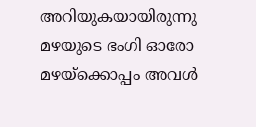അറിയുകയായിരുന്നു മഴയുടെ ഭംഗി ഓരോ മഴയ്ക്കൊപ്പം അവൾ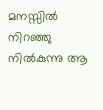മനസ്സിൽ നിറഞ്ഞു നിൽകുന്നു ആ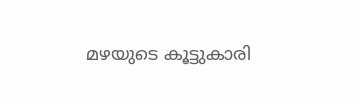മഴയുടെ കൂട്ടുകാരി